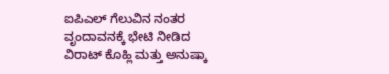ಐಪಿಎಲ್ ಗೆಲುವಿನ ನಂತರ ವೃಂದಾವನಕ್ಕೆ ಭೇಟಿ ನೀಡಿದ ವಿರಾಟ್ ಕೊಹ್ಲಿ ಮತ್ತು ಅನುಷ್ಕಾ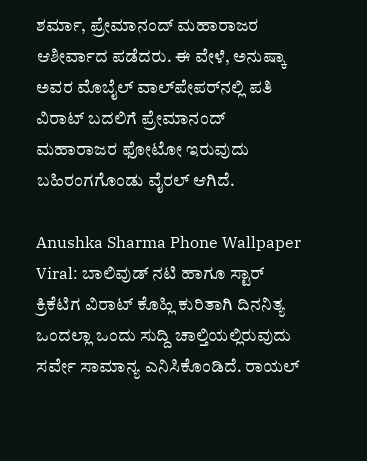ಶರ್ಮಾ, ಪ್ರೇಮಾನಂದ್ ಮಹಾರಾಜರ ಆಶೀರ್ವಾದ ಪಡೆದರು. ಈ ವೇಳೆ, ಅನುಷ್ಕಾ ಅವರ ಮೊಬೈಲ್ ವಾಲ್‌ಪೇಪರ್‌ನಲ್ಲಿ ಪತಿ ವಿರಾಟ್ ಬದಲಿಗೆ ಪ್ರೇಮಾನಂದ್ ಮಹಾರಾಜರ ಫೋಟೋ ಇರುವುದು ಬಹಿರಂಗಗೊಂಡು ವೈರಲ್ ಆಗಿದೆ.

Anushka Sharma Phone Wallpaper Viral: ಬಾಲಿವುಡ್ ನಟಿ ಹಾಗೂ ಸ್ಟಾರ್ ಕ್ರಿಕೆಟಿಗ ವಿರಾಟ್ ಕೊಹ್ಲಿ ಕುರಿತಾಗಿ ದಿನನಿತ್ಯ ಒಂದಲ್ಲಾ ಒಂದು ಸುದ್ದಿ ಚಾಲ್ತಿಯಲ್ಲಿರುವುದು ಸರ್ವೇ ಸಾಮಾನ್ಯ ಎನಿಸಿಕೊಂಡಿದೆ. ರಾಯಲ್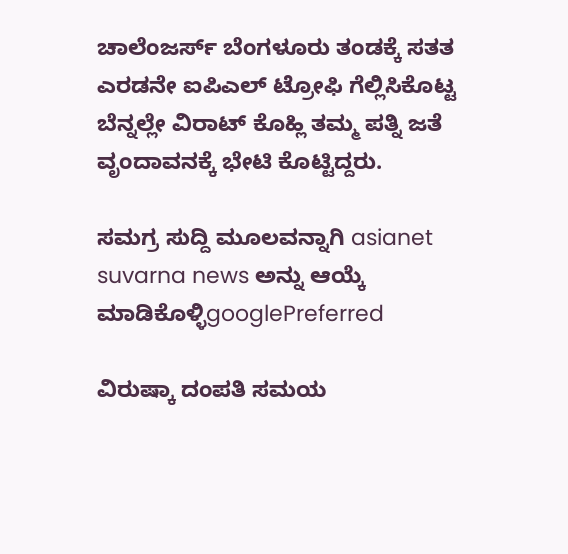ಚಾಲೆಂಜರ್ಸ್ ಬೆಂಗಳೂರು ತಂಡಕ್ಕೆ ಸತತ ಎರಡನೇ ಐಪಿಎಲ್ ಟ್ರೋಫಿ ಗೆಲ್ಲಿಸಿಕೊಟ್ಟ ಬೆನ್ನಲ್ಲೇ ವಿರಾಟ್ ಕೊಹ್ಲಿ ತಮ್ಮ ಪತ್ನಿ ಜತೆ ವೃಂದಾವನಕ್ಕೆ ಭೇಟಿ ಕೊಟ್ಟಿದ್ದರು.

ಸಮಗ್ರ ಸುದ್ದಿ ಮೂಲವನ್ನಾಗಿ asianet suvarna news ಅನ್ನು ಆಯ್ಕೆ ಮಾಡಿಕೊಳ್ಳಿgooglePreferred

ವಿರುಷ್ಕಾ ದಂಪತಿ ಸಮಯ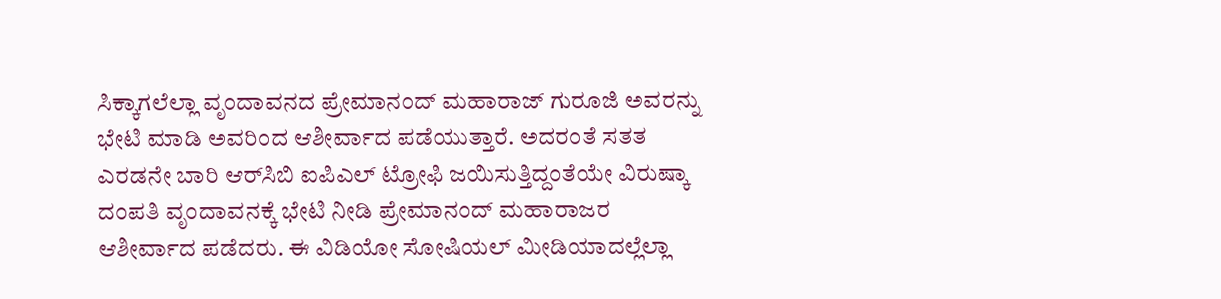ಸಿಕ್ಕಾಗಲೆಲ್ಲಾ ವೃಂದಾವನದ ಪ್ರೇಮಾನಂದ್ ಮಹಾರಾಜ್ ಗುರೂಜಿ ಅವರನ್ನು ಭೇಟಿ ಮಾಡಿ ಅವರಿಂದ ಆಶೀರ್ವಾದ ಪಡೆಯುತ್ತಾರೆ. ಅದರಂತೆ ಸತತ ಎರಡನೇ ಬಾರಿ ಆರ್‌ಸಿಬಿ ಐಪಿಎಲ್ ಟ್ರೋಫಿ ಜಯಿಸುತ್ತಿದ್ದಂತೆಯೇ ವಿರುಷ್ಕಾ ದಂಪತಿ ವೃಂದಾವನಕ್ಕೆ ಭೇಟಿ ನೀಡಿ ಪ್ರೇಮಾನಂದ್ ಮಹಾರಾಜರ ಆಶೀರ್ವಾದ ಪಡೆದರು. ಈ ವಿಡಿಯೋ ಸೋಷಿಯಲ್ ಮೀಡಿಯಾದಲ್ಲೆಲ್ಲಾ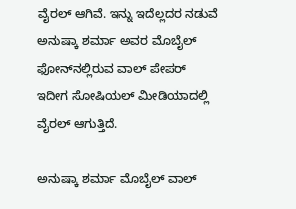ವೈರಲ್ ಆಗಿವೆ. ಇನ್ನು ಇದೆಲ್ಲದರ ನಡುವೆ ಅನುಷ್ಕಾ ಶರ್ಮಾ ಅವರ ಮೊಬೈಲ್ ಫೋನ್‌ನಲ್ಲಿರುವ ವಾಲ್‌ ಪೇಪರ್ ಇದೀಗ ಸೋಷಿಯಲ್ ಮೀಡಿಯಾದಲ್ಲಿ ವೈರಲ್ ಆಗುತ್ತಿದೆ.

ಅನುಷ್ಕಾ ಶರ್ಮಾ ಮೊಬೈಲ್ ವಾಲ್‌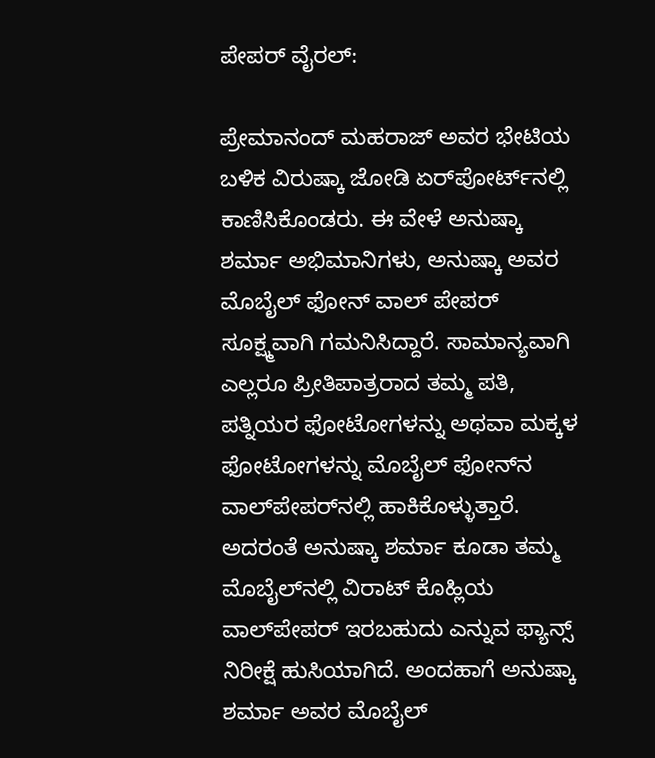ಪೇಪರ್ ವೈರಲ್:

ಪ್ರೇಮಾನಂದ್ ಮಹರಾಜ್ ಅವರ ಭೇಟಿಯ ಬಳಿಕ ವಿರುಷ್ಕಾ ಜೋಡಿ ಏರ್‌ಪೋರ್ಟ್‌ನಲ್ಲಿ ಕಾಣಿಸಿಕೊಂಡರು. ಈ ವೇಳೆ ಅನುಷ್ಕಾ ಶರ್ಮಾ ಅಭಿಮಾನಿಗಳು, ಅನುಷ್ಕಾ ಅವರ ಮೊಬೈಲ್ ಫೋನ್ ವಾಲ್‌ ಪೇಪರ್ ಸೂಕ್ಷ್ಮವಾಗಿ ಗಮನಿಸಿದ್ದಾರೆ. ಸಾಮಾನ್ಯವಾಗಿ ಎಲ್ಲರೂ ಪ್ರೀತಿಪಾತ್ರರಾದ ತಮ್ಮ ಪತಿ, ಪತ್ನಿಯರ ಫೋಟೋಗಳನ್ನು ಅಥವಾ ಮಕ್ಕಳ ಫೋಟೋಗಳನ್ನು ಮೊಬೈಲ್‌ ಫೋನ್‌ನ ವಾಲ್‌ಪೇಪರ್‌ನಲ್ಲಿ ಹಾಕಿಕೊಳ್ಳುತ್ತಾರೆ. ಅದರಂತೆ ಅನುಷ್ಕಾ ಶರ್ಮಾ ಕೂಡಾ ತಮ್ಮ ಮೊಬೈಲ್‌ನಲ್ಲಿ ವಿರಾಟ್ ಕೊಹ್ಲಿಯ ವಾಲ್‌ಪೇಪರ್ ಇರಬಹುದು ಎನ್ನುವ ಫ್ಯಾನ್ಸ್ ನಿರೀಕ್ಷೆ ಹುಸಿಯಾಗಿದೆ. ಅಂದಹಾಗೆ ಅನುಷ್ಕಾ ಶರ್ಮಾ ಅವರ ಮೊಬೈಲ್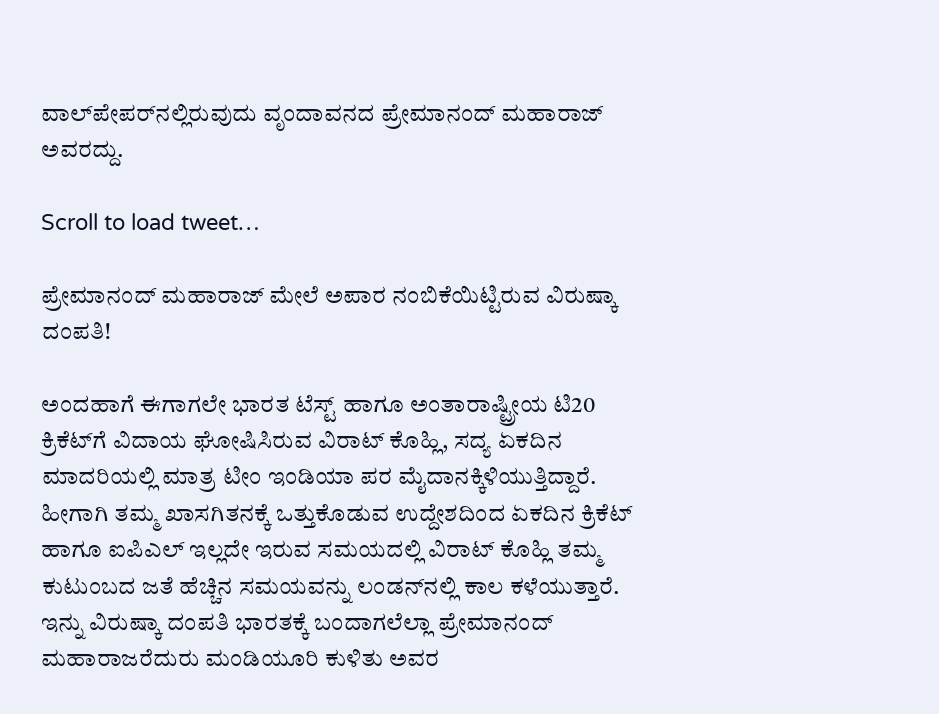ವಾಲ್‌ಪೇಪರ್‌ನಲ್ಲಿರುವುದು ವೃಂದಾವನದ ಪ್ರೇಮಾನಂದ್ ಮಹಾರಾಜ್ ಅವರದ್ದು.

Scroll to load tweet…

ಪ್ರೇಮಾನಂದ್ ಮಹಾರಾಜ್ ಮೇಲೆ ಅಪಾರ ನಂಬಿಕೆಯಿಟ್ಟಿರುವ ವಿರುಷ್ಕಾ ದಂಪತಿ!

ಅಂದಹಾಗೆ ಈಗಾಗಲೇ ಭಾರತ ಟೆಸ್ಟ್ ಹಾಗೂ ಅಂತಾರಾಷ್ಟ್ರೀಯ ಟಿ20 ಕ್ರಿಕೆಟ್‌ಗೆ ವಿದಾಯ ಘೋಷಿಸಿರುವ ವಿರಾಟ್ ಕೊಹ್ಲಿ, ಸದ್ಯ ಏಕದಿನ ಮಾದರಿಯಲ್ಲಿ ಮಾತ್ರ ಟೀಂ ಇಂಡಿಯಾ ಪರ ಮೈದಾನಕ್ಕಿಳಿಯುತ್ತಿದ್ದಾರೆ. ಹೀಗಾಗಿ ತಮ್ಮ ಖಾಸಗಿತನಕ್ಕೆ ಒತ್ತುಕೊಡುವ ಉದ್ದೇಶದಿಂದ ಏಕದಿನ ಕ್ರಿಕೆಟ್ ಹಾಗೂ ಐಪಿಎಲ್ ಇಲ್ಲದೇ ಇರುವ ಸಮಯದಲ್ಲಿ ವಿರಾಟ್ ಕೊಹ್ಲಿ ತಮ್ಮ ಕುಟುಂಬದ ಜತೆ ಹೆಚ್ಚಿನ ಸಮಯವನ್ನು ಲಂಡನ್‌ನಲ್ಲಿ ಕಾಲ ಕಳೆಯುತ್ತಾರೆ. ಇನ್ನು ವಿರುಷ್ಕಾ ದಂಪತಿ ಭಾರತಕ್ಕೆ ಬಂದಾಗಲೆಲ್ಲಾ ಪ್ರೇಮಾನಂದ್ ಮಹಾರಾಜರೆದುರು ಮಂಡಿಯೂರಿ ಕುಳಿತು ಅವರ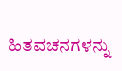ಹಿತವಚನಗಳನ್ನು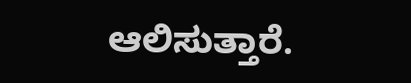ಆಲಿಸುತ್ತಾರೆ.